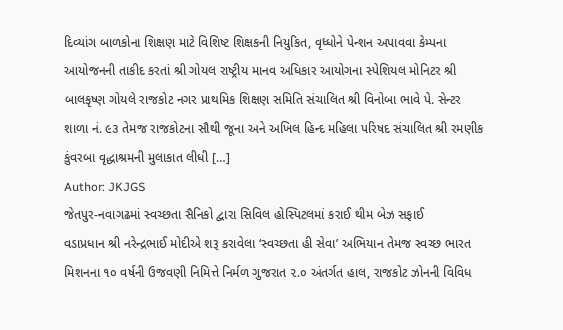દિવ્યાંગ બાળકોના શિક્ષણ માટે વિશિષ્ટ શિક્ષકની નિયુકિત, વૃધ્ધોને પેન્શન અપાવવા કેમ્પના આયોજનની તાકીદ કરતાં શ્રી ગોયલ રાષ્ટ્રીય માનવ અધિકાર આયોગના સ્પેશિયલ મોનિટર શ્રી બાલકૃષ્ણ ગોયલે રાજકોટ નગર પ્રાથમિક શિક્ષણ સમિતિ સંચાલિત શ્રી વિનોબા ભાવે પે. સેન્ટર શાળા નં. ૯૩ તેમજ રાજકોટના સૌથી જૂના અને અખિલ હિન્દ મહિલા પરિષદ સંચાલિત શ્રી રમણીક કુંવરબા વૃદ્ધાશ્રમની મુલાકાત લીધી […]
Author: JKJGS
જેતપુર-નવાગઢમાં સ્વચ્છતા સૈનિકો દ્વારા સિવિલ હોસ્પિટલમાં કરાઈ થીમ બેઝ સફાઈ
વડાપ્રધાન શ્રી નરેન્દ્રભાઈ મોદીએ શરૂ કરાવેલા ‘સ્વચ્છતા હી સેવા’ અભિયાન તેમજ સ્વચ્છ ભારત મિશનના ૧૦ વર્ષની ઉજવણી નિમિત્તે નિર્મળ ગુજરાત ૨.૦ અંતર્ગત હાલ, રાજકોટ ઝોનની વિવિધ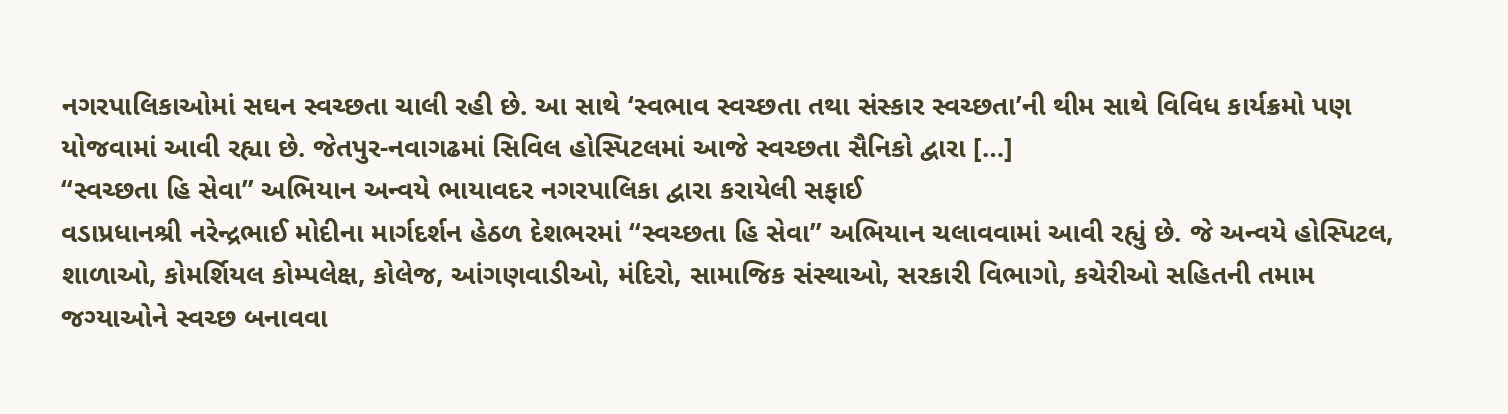નગરપાલિકાઓમાં સઘન સ્વચ્છતા ચાલી રહી છે. આ સાથે ‘સ્વભાવ સ્વચ્છતા તથા સંસ્કાર સ્વચ્છતા’ની થીમ સાથે વિવિધ કાર્યક્રમો પણ યોજવામાં આવી રહ્યા છે. જેતપુર-નવાગઢમાં સિવિલ હોસ્પિટલમાં આજે સ્વચ્છતા સૈનિકો દ્વારા […]
“સ્વચ્છતા હિ સેવા” અભિયાન અન્વયે ભાયાવદર નગરપાલિકા દ્વારા કરાયેલી સફાઈ
વડાપ્રધાનશ્રી નરેન્દ્રભાઈ મોદીના માર્ગદર્શન હેઠળ દેશભરમાં “સ્વચ્છતા હિ સેવા” અભિયાન ચલાવવામાં આવી રહ્યું છે. જે અન્વયે હોસ્પિટલ, શાળાઓ, કોમર્શિયલ કોમ્પલેક્ષ, કોલેજ, આંગણવાડીઓ, મંદિરો, સામાજિક સંસ્થાઓ, સરકારી વિભાગો, કચેરીઓ સહિતની તમામ જગ્યાઓને સ્વચ્છ બનાવવા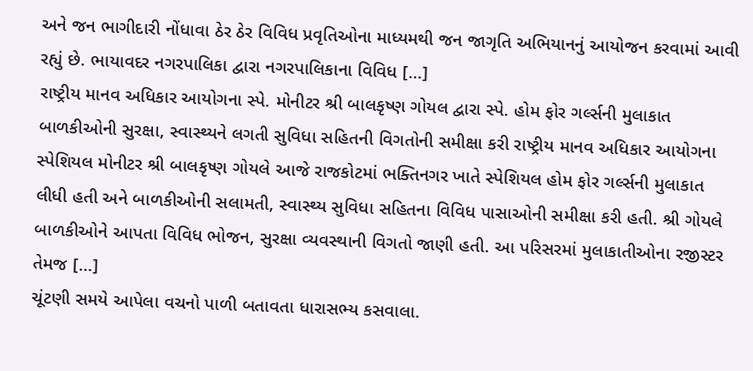અને જન ભાગીદારી નોંધાવા ઠેર ઠેર વિવિધ પ્રવૃતિઓના માધ્યમથી જન જાગૃતિ અભિયાનનું આયોજન કરવામાં આવી રહ્યું છે. ભાયાવદર નગરપાલિકા દ્વારા નગરપાલિકાના વિવિધ […]
રાષ્ટ્રીય માનવ અધિકાર આયોગના સ્પે. મોનીટર શ્રી બાલકૃષ્ણ ગોયલ દ્વારા સ્પે. હોમ ફોર ગર્લ્સની મુલાકાત
બાળકીઓની સુરક્ષા, સ્વાસ્થ્યને લગતી સુવિધા સહિતની વિગતોની સમીક્ષા કરી રાષ્ટ્રીય માનવ અધિકાર આયોગના સ્પેશિયલ મોનીટર શ્રી બાલકૃષ્ણ ગોયલે આજે રાજકોટમાં ભક્તિનગર ખાતે સ્પેશિયલ હોમ ફોર ગર્લ્સની મુલાકાત લીધી હતી અને બાળકીઓની સલામતી, સ્વાસ્થ્ય સુવિધા સહિતના વિવિધ પાસાઓની સમીક્ષા કરી હતી. શ્રી ગોયલે બાળકીઓને આપતા વિવિધ ભોજન, સુરક્ષા વ્યવસ્થાની વિગતો જાણી હતી. આ પરિસરમાં મુલાકાતીઓના રજીસ્ટર તેમજ […]
ચૂંટણી સમયે આપેલા વચનો પાળી બતાવતા ધારાસભ્ય કસવાલા.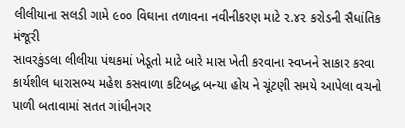લીલીયાના સલડી ગામે ૯૦૦ વિઘાના તળાવના નવીનીકરણ માટે ૨.૪૨ કરોડની સૈધાંતિક મંજૂરી
સાવરકુંડલા લીલીયા પંથકમાં ખેડૂતો માટે બારે માસ ખેતી કરવાના સ્વપ્નને સાકાર કરવા કાર્યશીલ ધારાસભ્ય મહેશ કસવાળા કટિબદ્ધ બન્યા હોય ને ચૂંટણી સમયે આપેલા વચનો પાળી બતાવામાં સતત ગાંધીનગર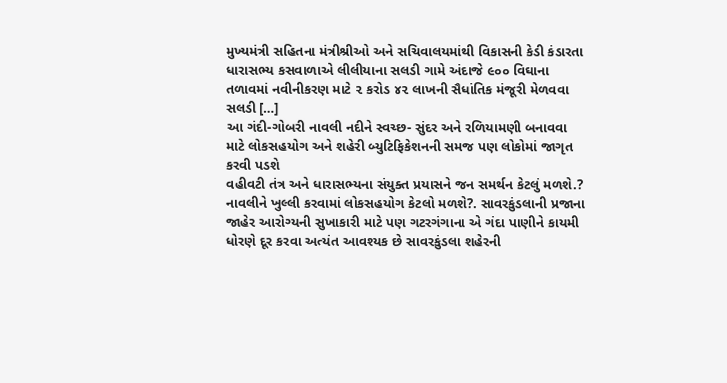મુખ્યમંત્રી સહિતના મંત્રીશ્રીઓ અને સચિવાલયમાંથી વિકાસની કેડી કંડારતા ધારાસભ્ય કસવાળાએ લીલીયાના સલડી ગામે અંદાજે ૯૦૦ વિઘાના તળાવમાં નવીનીકરણ માટે ૨ કરોડ ૪૨ લાખની સૈધાંતિક મંજૂરી મેળવવા સલડી […]
આ ગંદી-ગોબરી નાવલી નદીને સ્વચ્છ- સુંદર અને રળિયામણી બનાવવા માટે લોકસહયોગ અને શહેરી બ્યુટિફિકેશનની સમજ પણ લોકોમાં જાગૃત કરવી પડશે
વહીવટી તંત્ર અને ધારાસભ્યના સંયુક્ત પ્રયાસને જન સમર્થન કેટલું મળશે.? નાવલીને ખુલ્લી કરવામાં લોકસહયોગ કેટલો મળશે?. સાવરકુંડલાની પ્રજાના જાહેર આરોગ્યની સુખાકારી માટે પણ ગટરગંગાના એ ગંદા પાણીને કાયમી ધોરણે દૂર કરવા અત્યંત આવશ્યક છે સાવરકુંડલા શહેરની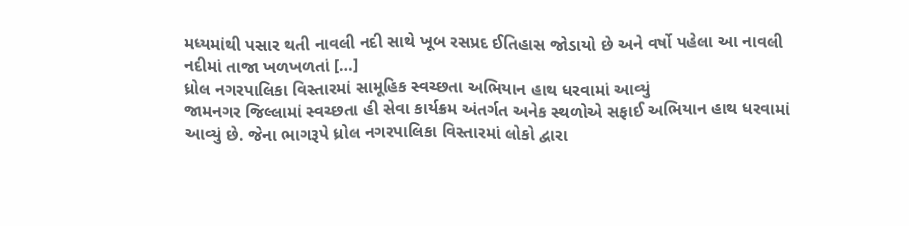મધ્યમાંથી પસાર થતી નાવલી નદી સાથે ખૂબ રસપ્રદ ઈતિહાસ જોડાયો છે અને વર્ષો પહેલા આ નાવલી નદીમાં તાજા ખળખળતાં […]
ધ્રોલ નગરપાલિકા વિસ્તારમાં સામૂહિક સ્વચ્છતા અભિયાન હાથ ધરવામાં આવ્યું
જામનગર જિલ્લામાં સ્વચ્છતા હી સેવા કાર્યક્રમ અંતર્ગત અનેક સ્થળોએ સફાઈ અભિયાન હાથ ધરવામાં આવ્યું છે. જેના ભાગરૂપે ધ્રોલ નગરપાલિકા વિસ્તારમાં લોકો દ્વારા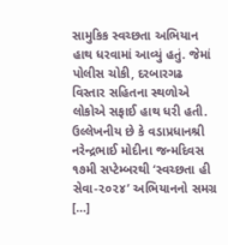સામુકિક સ્વચ્છતા અભિયાન હાથ ધરવામાં આવ્યું હતું. જેમાં પોલીસ ચોકી, દરબારગઢ વિસ્તાર સહિતના સ્થળોએ લોકોએ સફાઈ હાથ ધરી હતી. ઉલ્લેખનીય છે કે વડાપ્રધાનશ્રી નરેન્દ્રભાઈ મોદીના જન્મદિવસ ૧૭મી સપ્ટેમ્બરથી ‘સ્વચ્છતા હી સેવા-૨૦૨૪’ અભિયાનનો સમગ્ર […]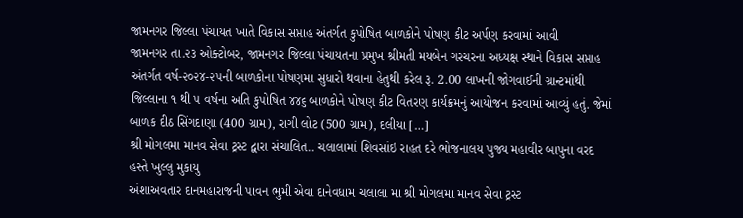જામનગર જિલ્લા પંચાયત ખાતે વિકાસ સપ્તાહ અંતર્ગત કુપોષિત બાળકોને પોષણ કીટ અર્પણ કરવામાં આવી
જામનગર તા.૨૩ ઓક્ટોબર, જામનગર જિલ્લા પંચાયતના પ્રમુખ શ્રીમતી મયબેન ગરચરના અધ્યક્ષ સ્થાને વિકાસ સપ્તાહ અંતર્ગત વર્ષ-૨૦૨૪-૨૫ની બાળકોના પોષણમા સુધારો થવાના હેતુથી કરેલ રૂ. 2.00 લાખની જોગવાઈની ગ્રાન્ટમાંથી જિલ્લાના ૧ થી ૫ વર્ષના અતિ કુપોષિત ૪૪૬ બાળકોને પોષણ કીટ વિતરણ કાર્યક્રમનું આયોજન કરવામાં આવ્યું હતું. જેમાં બાળક દીઠ સિંગદાણા (400 ગ્રામ), રાગી લોટ (500 ગ્રામ), દલીયા […]
શ્રી મોગલમા માનવ સેવા ટ્રસ્ટ દ્વારા સંચાલિત.. ચલાલામાં શિવસાંઇ રાહત દરે ભોજનાલય પુજ્ય મહાવીર બાપુના વરદ હસ્તે ખુલ્લુ મુકાયુ
અંશાઅવતાર દાનમહારાજની પાવન ભુમી એવા દાનેવધામ ચલાલા મા શ્રી મોગલમા માનવ સેવા ટ્રસ્ટ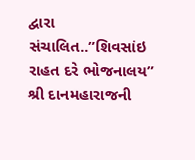દ્વારા સંચાલિત..”શિવસાંઇ રાહત દરે ભોજનાલય” શ્રી દાનમહારાજની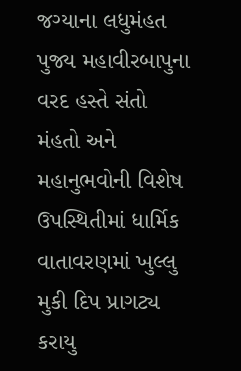જગ્યાના લધુમંહત પુજ્ય મહાવીરબાપુના વરદ હસ્તે સંતો મંહતો અને મહાનુભવોની વિશેષ ઉપસ્થિતીમાં ધાર્મિક વાતાવરણમાં ખુલ્લુ મુકી દિપ પ્રાગટ્ય કરાયુ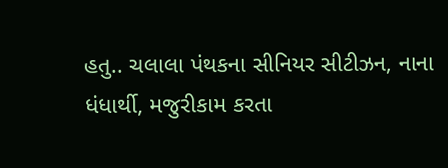હતુ.. ચલાલા પંથકના સીનિયર સીટીઝન, નાના ધંધાર્થી, મજુરીકામ કરતા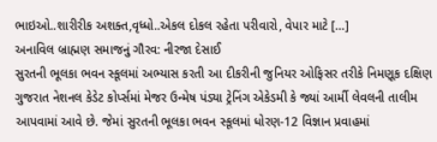ભાઇઓ..શારીરીક અશક્ત,વૃધ્ધો..એકલ દોકલ રહેતા પરીવારો, વેપાર માટે […]
અનાવિલ બ્રાહ્મણ સમાજનું ગૌરવ: નીરજા દેસાઈ
સુરતની ભૂલકા ભવન સ્કૂલમાં અભ્યાસ કરતી આ દીકરીની જુનિયર ઓફિસર તરીકે નિમણૂક દક્ષિણ ગુજરાત નેશનલ કેડેટ કોર્પ્સમાં મેજર ઉન્મેષ પંડ્યા ટ્રેનિંગ એકેડમી કે જ્યાં આર્મી લેવલની તાલીમ આપવામાં આવે છે. જેમાં સુરતની ભૂલકા ભવન સ્કૂલમાં ધોરણ-12 વિજ્ઞાન પ્રવાહમાં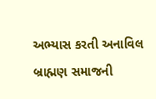અભ્યાસ કરતી અનાવિલ બ્રાહ્મણ સમાજની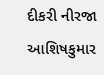દીકરી નીરજા આશિષકુમાર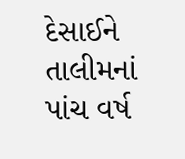દેસાઈને તાલીમનાં પાંચ વર્ષ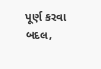પૂર્ણ કરવા બદલ,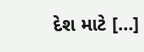દેશ માટે […]